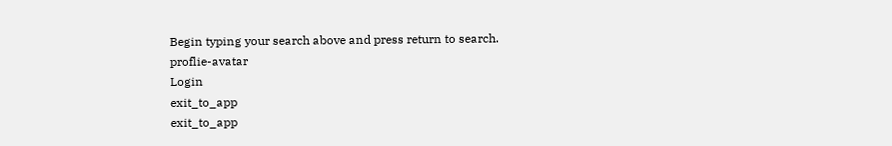Begin typing your search above and press return to search.
proflie-avatar
Login
exit_to_app
exit_to_app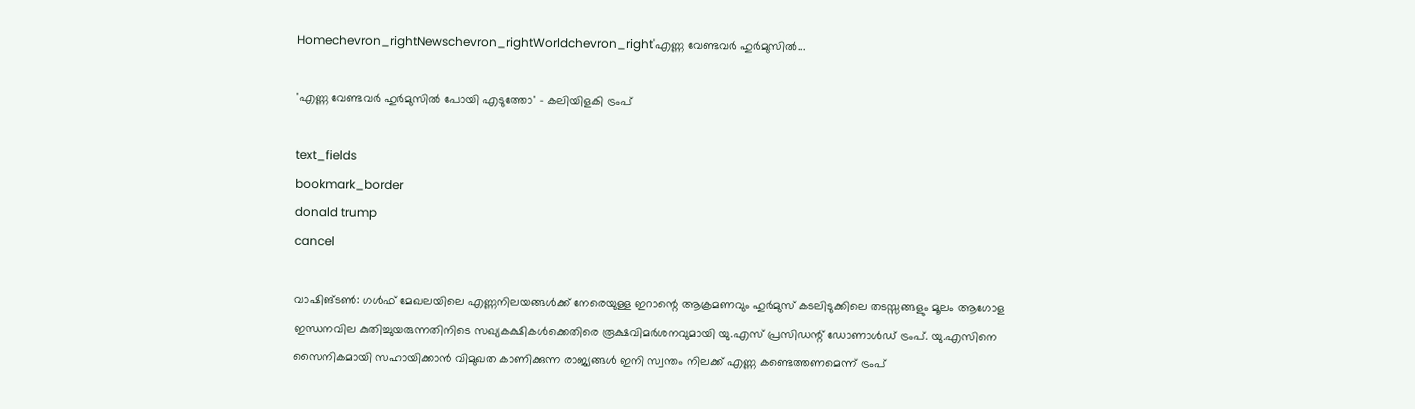Homechevron_rightNewschevron_rightWorldchevron_right'എണ്ണ വേണ്ടവർ ഹുർമുസിൽ...

'എണ്ണ വേണ്ടവർ ഹുർമുസിൽ പോയി എടുത്തോ' - കലിയിളകി ട്രംപ്

text_fields
bookmark_border
donald trump
cancel

വാഷിങ്ടൺ: ഗൾഫ് മേഖലയിലെ എണ്ണനിലയങ്ങൾക്ക് നേരെയുള്ള ഇറാന്റെ ആക്രമണവും ഹുർമുസ് കടലിടുക്കിലെ തടസ്സങ്ങളും മൂലം ആഗോള ഇന്ധനവില കുതിച്ചുയരുന്നതിനിടെ സഖ്യകക്ഷികൾക്കെതിരെ രൂക്ഷവിമർശനവുമായി യു.എസ് പ്രസിഡന്റ് ഡോണാൾഡ് ട്രംപ്. യു.എസിനെ സൈനികമായി സഹായിക്കാൻ വിമുഖത കാണിക്കുന്ന രാജ്യങ്ങൾ ഇനി സ്വന്തം നിലക്ക് എണ്ണ കണ്ടെത്തണമെന്ന് ട്രംപ്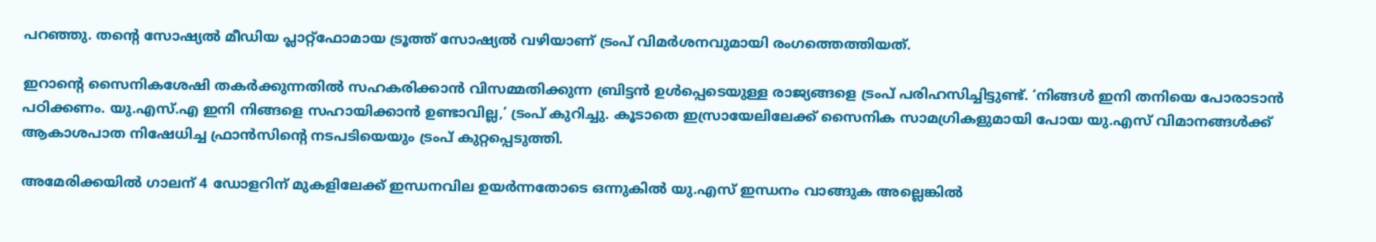പറഞ്ഞു. തന്റെ സോഷ്യൽ മീഡിയ പ്ലാറ്റ്‌ഫോമായ ട്രൂത്ത് സോഷ്യൽ വഴിയാണ് ട്രംപ് വിമർശനവുമായി രംഗത്തെത്തിയത്.

ഇറാന്റെ സൈനികശേഷി തകർക്കുന്നതിൽ സഹകരിക്കാൻ വിസമ്മതിക്കുന്ന ബ്രിട്ടൻ ഉൾപ്പെടെയുള്ള രാജ്യങ്ങളെ ട്രംപ് പരിഹസിച്ചിട്ടുണ്ട്. ‘നിങ്ങൾ ഇനി തനിയെ പോരാടാൻ പഠിക്കണം. യു.എസ്.എ ഇനി നിങ്ങളെ സഹായിക്കാൻ ഉണ്ടാവില്ല,’ ട്രംപ് കുറിച്ചു. കൂടാതെ ഇസ്രായേലിലേക്ക് സൈനിക സാമഗ്രികളുമായി പോയ യു.എസ് വിമാനങ്ങൾക്ക് ആകാശപാത നിഷേധിച്ച ഫ്രാൻസിന്റെ നടപടിയെയും ട്രംപ് കുറ്റപ്പെടുത്തി.

അമേരിക്കയിൽ ഗാലന് 4 ഡോളറിന് മുകളിലേക്ക് ഇന്ധനവില ഉയർന്നതോടെ ഒന്നുകിൽ യു.എസ് ഇന്ധനം വാങ്ങുക അല്ലെങ്കിൽ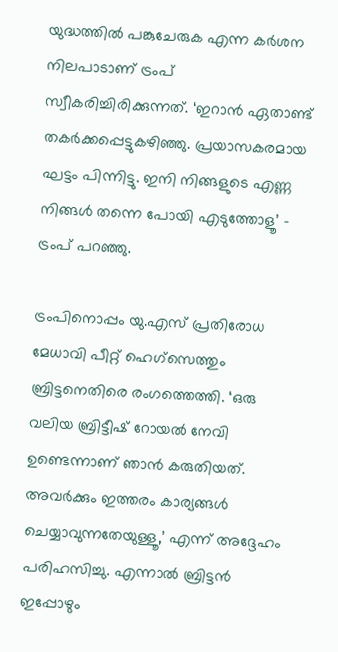യുദ്ധത്തിൽ പങ്കുചേരുക എന്ന കർശന നിലപാടാണ് ട്രംപ് സ്വീകരിച്ചിരിക്കുന്നത്. ‘ഇറാൻ ഏതാണ്ട് തകർക്കപ്പെട്ടുകഴിഞ്ഞു. പ്രയാസകരമായ ഘട്ടം പിന്നിട്ടു. ഇനി നിങ്ങളുടെ എണ്ണ നിങ്ങൾ തന്നെ പോയി എടുത്തോളൂ’ - ട്രംപ് പറഞ്ഞു.

ട്രംപിനൊപ്പം യു.എസ് പ്രതിരോധ മേധാവി പീറ്റ് ഹെഗ്‌സെത്തും ബ്രിട്ടനെതിരെ രംഗത്തെത്തി. ‘ഒരു വലിയ ബ്രിട്ടീഷ് റോയൽ നേവി ഉണ്ടെന്നാണ് ഞാൻ കരുതിയത്. അവർക്കും ഇത്തരം കാര്യങ്ങൾ ചെയ്യാവുന്നതേയുള്ളൂ,’ എന്ന് അദ്ദേഹം പരിഹസിച്ചു. എന്നാൽ ബ്രിട്ടൻ ഇപ്പോഴും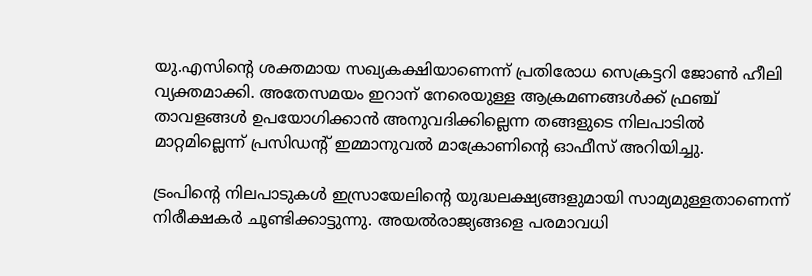യു.എസിന്റെ ശക്തമായ സഖ്യകക്ഷിയാണെന്ന് പ്രതിരോധ സെക്രട്ടറി ജോൺ ഹീലി വ്യക്തമാക്കി. അതേസമയം ഇറാന് നേരെയുള്ള ആക്രമണങ്ങൾക്ക് ഫ്രഞ്ച് താവളങ്ങൾ ഉപയോഗിക്കാൻ അനുവദിക്കില്ലെന്ന തങ്ങളുടെ നിലപാടിൽ മാറ്റമില്ലെന്ന് പ്രസിഡന്റ് ഇമ്മാനുവൽ മാക്രോണിന്റെ ഓഫീസ് അറിയിച്ചു.

ട്രംപിന്റെ നിലപാടുകൾ ഇസ്രായേലിന്റെ യുദ്ധലക്ഷ്യങ്ങളുമായി സാമ്യമുള്ളതാണെന്ന് നിരീക്ഷകർ ചൂണ്ടിക്കാട്ടുന്നു. അയൽരാജ്യങ്ങളെ പരമാവധി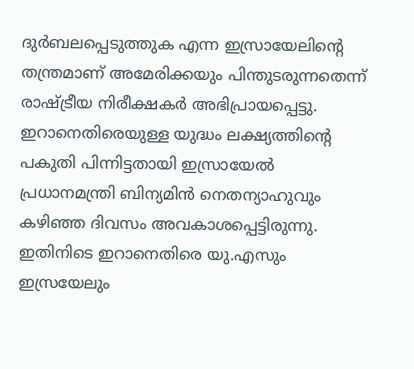ദുർബലപ്പെടുത്തുക എന്ന ഇസ്രായേലിന്റെ തന്ത്രമാണ് അമേരിക്കയും പിന്തുടരുന്നതെന്ന് രാഷ്ട്രീയ നിരീക്ഷകർ അഭിപ്രായപ്പെട്ടു. ഇറാനെതിരെയുള്ള യുദ്ധം ലക്ഷ്യത്തിന്റെ പകുതി പിന്നിട്ടതായി ഇസ്രായേൽ പ്രധാനമന്ത്രി ബിന്യമിൻ നെതന്യാഹുവും കഴിഞ്ഞ ദിവസം അവകാശപ്പെട്ടിരുന്നു. ഇതിനിടെ ഇറാനെതിരെ യു.എസും ഇസ്രയേലും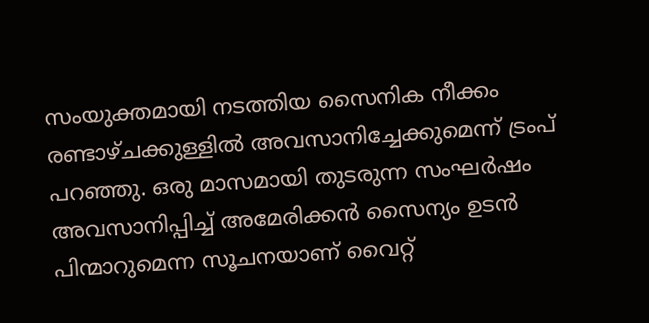സംയുക്തമായി നടത്തിയ സൈനിക നീക്കം രണ്ടാഴ്ചക്കുള്ളിൽ അവസാനിച്ചേക്കുമെന്ന് ട്രംപ് പറഞ്ഞു. ഒരു മാസമായി തുടരുന്ന സംഘർഷം അവസാനിപ്പിച്ച് അമേരിക്കൻ സൈന്യം ഉടൻ പിന്മാറുമെന്ന സൂചനയാണ് വൈറ്റ്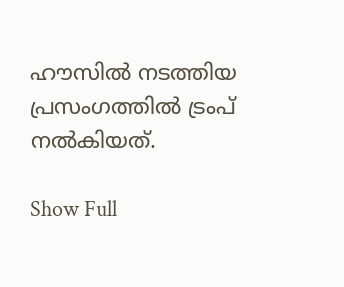ഹൗസിൽ നടത്തിയ പ്രസംഗത്തിൽ ട്രംപ് നൽകിയത്.

Show Full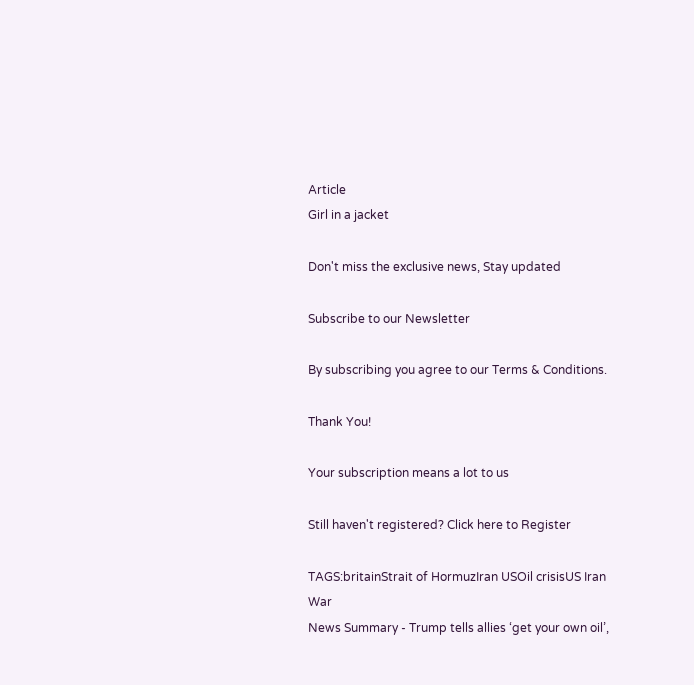Article
Girl in a jacket

Don't miss the exclusive news, Stay updated

Subscribe to our Newsletter

By subscribing you agree to our Terms & Conditions.

Thank You!

Your subscription means a lot to us

Still haven't registered? Click here to Register

TAGS:britainStrait of HormuzIran USOil crisisUS Iran War
News Summary - Trump tells allies ‘get your own oil’,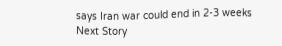says Iran war could end in 2-3 weeks
Next Story